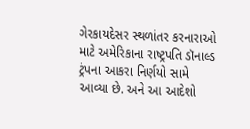ગેરકાયદેસર સ્થળાંતર કરનારાઓ માટે અમેરિકાના રાષ્ટ્રપતિ ડૉનાલ્ડ ટ્રંપના આકરા નિર્ણયો સામે આવ્યા છે. અને આ આદેશો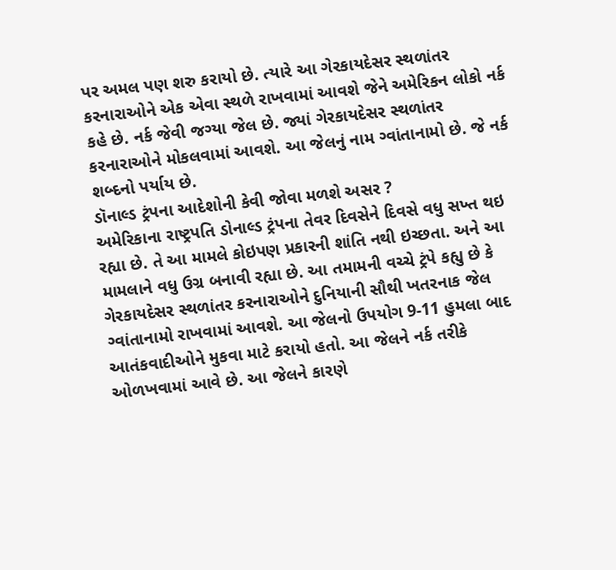પર અમલ પણ શરુ કરાયો છે. ત્યારે આ ગેરકાયદેસર સ્થળાંતર કરનારાઓને એક એવા સ્થળે રાખવામાં આવશે જેને અમેરિકન લોકો નર્ક કહે છે. નર્ક જેવી જગ્યા જેલ છે. જ્યાં ગેરકાયદેસર સ્થળાંતર કરનારાઓને મોકલવામાં આવશે. આ જેલનું નામ ગ્વાંતાનામો છે. જે નર્ક શબ્દનો પર્યાય છે.
ડૉનાલ્ડ ટ્રંપના આદેશોની કેવી જોવા મળશે અસર ?
અમેરિકાના રાષ્ટ્રપતિ ડોનાલ્ડ ટ્રંપના તેવર દિવસેને દિવસે વધુ સખ્ત થઇ રહ્યા છે. તે આ મામલે કોઇપણ પ્રકારની શાંતિ નથી ઇચ્છતા. અને આ મામલાને વધુ ઉગ્ર બનાવી રહ્યા છે. આ તમામની વચ્ચે ટ્રંપે કહ્યુ છે કે ગેરકાયદેસર સ્થળાંતર કરનારાઓને દુનિયાની સૌથી ખતરનાક જેલ ગ્વાંતાનામો રાખવામાં આવશે. આ જેલનો ઉપયોગ 9-11 હુમલા બાદ આતંકવાદીઓને મુકવા માટે કરાયો હતો. આ જેલને નર્ક તરીકે ઓળખવામાં આવે છે. આ જેલને કારણે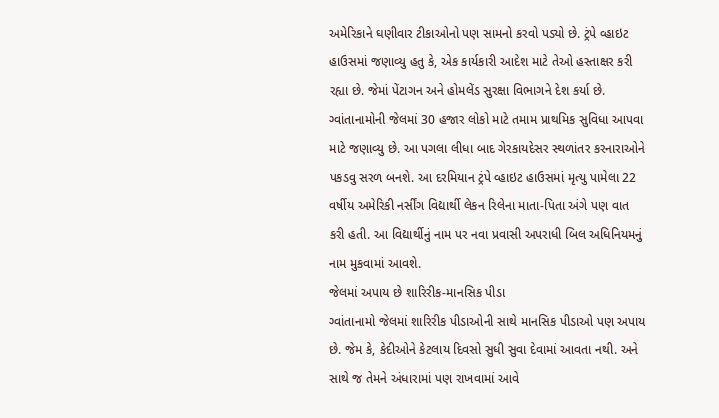અમેરિકાને ઘણીવાર ટીકાઓનો પણ સામનો કરવો પડ્યો છે. ટ્રંપે વ્હાઇટ હાઉસમાં જણાવ્યુ હતુ કે, એક કાર્યકારી આદેશ માટે તેઓ હસ્તાક્ષર કરી રહ્યા છે. જેમાં પેંટાગન અને હોમલેંડ સુરક્ષા વિભાગને દેશ કર્યા છે. ગ્વાંતાનામોની જેલમાં 30 હજાર લોકો માટે તમામ પ્રાથમિક સુવિધા આપવા માટે જણાવ્યુ છે. આ પગલા લીધા બાદ ગેરકાયદેસર સ્થળાંતર કરનારાઓને પકડવુ સરળ બનશે. આ દરમિયાન ટ્રંપે વ્હાઇટ હાઉસમાં મૃત્યુ પામેલા 22 વર્ષીય અમેરિકી નર્સીંગ વિદ્યાર્થી લેકન રિલેના માતા-પિતા અંગે પણ વાત કરી હતી. આ વિદ્યાર્થીનું નામ પર નવા પ્રવાસી અપરાધી બિલ અધિનિયમનું નામ મુકવામાં આવશે.
જેલમાં અપાય છે શારિરીક-માનસિક પીડા
ગ્વાંતાનામો જેલમાં શારિરીક પીડાઓની સાથે માનસિક પીડાઓ પણ અપાય છે. જેમ કે, કેદીઓને કેટલાય દિવસો સુધી સુવા દેવામાં આવતા નથી. અને સાથે જ તેમને અંધારામાં પણ રાખવામાં આવે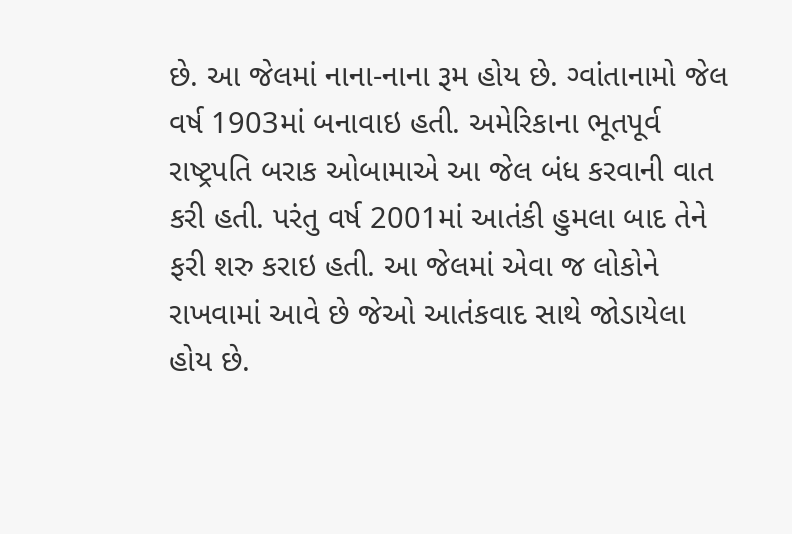છે. આ જેલમાં નાના-નાના રૂમ હોય છે. ગ્વાંતાનામો જેલ વર્ષ 1903માં બનાવાઇ હતી. અમેરિકાના ભૂતપૂર્વ રાષ્ટ્રપતિ બરાક ઓબામાએ આ જેલ બંધ કરવાની વાત કરી હતી. પરંતુ વર્ષ 2001માં આતંકી હુમલા બાદ તેને ફરી શરુ કરાઇ હતી. આ જેલમાં એવા જ લોકોને રાખવામાં આવે છે જેઓ આતંકવાદ સાથે જોડાયેલા હોય છે.